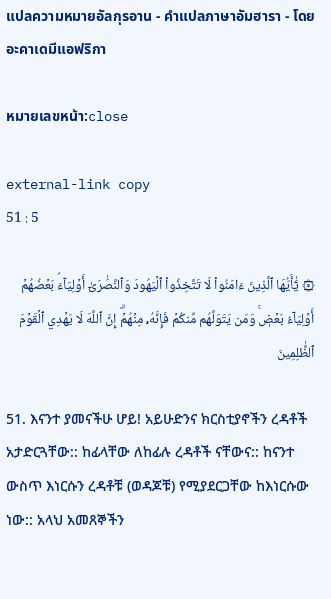แปลความหมายอัลกุรอาน - คำแปลภาษาอัมฮารา - โดยอะคาเดมีแอฟริกา

หมายเลขหน้า:close

external-link copy
51 : 5

۞ يَٰٓأَيُّهَا ٱلَّذِينَ ءَامَنُواْ لَا تَتَّخِذُواْ ٱلۡيَهُودَ وَٱلنَّصَٰرَىٰٓ أَوۡلِيَآءَۘ بَعۡضُهُمۡ أَوۡلِيَآءُ بَعۡضٖۚ وَمَن يَتَوَلَّهُم مِّنكُمۡ فَإِنَّهُۥ مِنۡهُمۡۗ إِنَّ ٱللَّهَ لَا يَهۡدِي ٱلۡقَوۡمَ ٱلظَّٰلِمِينَ

51. እናንተ ያመናችሁ ሆይ! አይሁድንና ክርስቲያኖችን ረዳቶች አታድርጓቸው:: ከፊላቸው ለከፊሉ ረዳቶች ናቸውና:: ከናንተ ውስጥ እነርሱን ረዳቶቹ (ወዳጆቹ) የሚያደርጋቸው ከእነርሱው ነው:: አላህ አመጸኞችን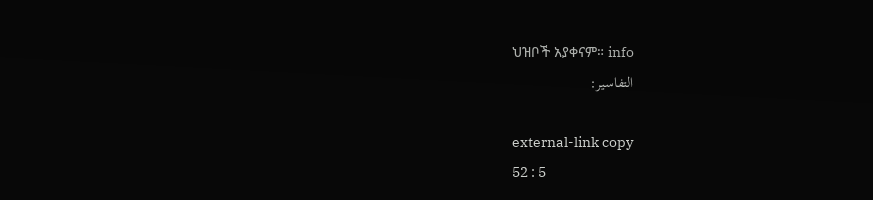ህዝቦች አያቀናም። info
التفاسير:

external-link copy
52 : 5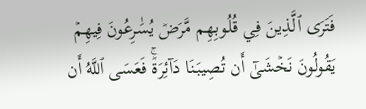فَتَرَى ٱلَّذِينَ فِي قُلُوبِهِم مَّرَضٞ يُسَٰرِعُونَ فِيهِمۡ يَقُولُونَ نَخۡشَىٰٓ أَن تُصِيبَنَا دَآئِرَةٞۚ فَعَسَى ٱللَّهُ أَن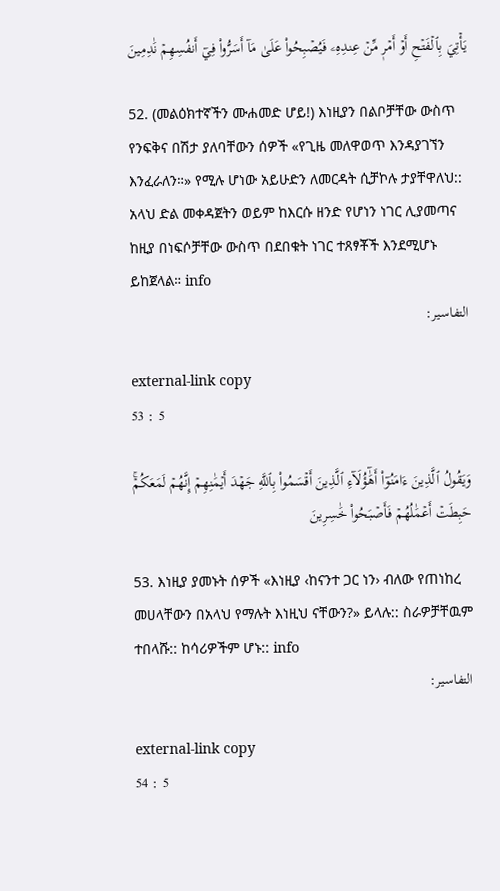يَأۡتِيَ بِٱلۡفَتۡحِ أَوۡ أَمۡرٖ مِّنۡ عِندِهِۦ فَيُصۡبِحُواْ عَلَىٰ مَآ أَسَرُّواْ فِيٓ أَنفُسِهِمۡ نَٰدِمِينَ

52. (መልዕክተኛችን ሙሐመድ ሆይ!) እነዚያን በልቦቻቸው ውስጥ የንፍቅና በሽታ ያለባቸውን ሰዎች «የጊዜ መለዋወጥ እንዳያገኘን እንፈራለን።» የሚሉ ሆነው አይሁድን ለመርዳት ሲቻኮሉ ታያቸዋለህ:: አላህ ድል መቀዳጀትን ወይም ከእርሱ ዘንድ የሆነን ነገር ሊያመጣና ከዚያ በነፍሶቻቸው ውስጥ በደበቁት ነገር ተጸፃቾች እንደሚሆኑ ይከጀላል። info
التفاسير:

external-link copy
53 : 5

وَيَقُولُ ٱلَّذِينَ ءَامَنُوٓاْ أَهَٰٓؤُلَآءِ ٱلَّذِينَ أَقۡسَمُواْ بِٱللَّهِ جَهۡدَ أَيۡمَٰنِهِمۡ إِنَّهُمۡ لَمَعَكُمۡۚ حَبِطَتۡ أَعۡمَٰلُهُمۡ فَأَصۡبَحُواْ خَٰسِرِينَ

53. እነዚያ ያመኑት ሰዎች «እነዚያ ‹ከናንተ ጋር ነን› ብለው የጠነከረ መሀላቸውን በአላህ የማሉት እነዚህ ናቸውን?» ይላሉ:: ስራዎቻቸዉም ተበላሹ:: ከሳሪዎችም ሆኑ:: info
التفاسير:

external-link copy
54 : 5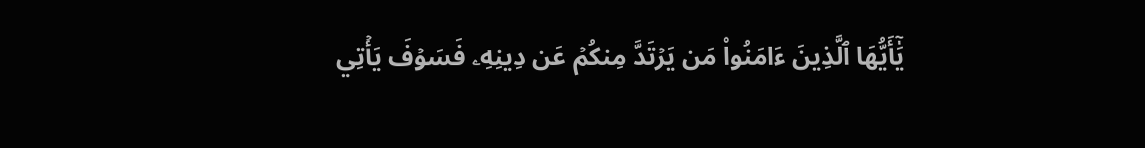يَٰٓأَيُّهَا ٱلَّذِينَ ءَامَنُواْ مَن يَرۡتَدَّ مِنكُمۡ عَن دِينِهِۦ فَسَوۡفَ يَأۡتِي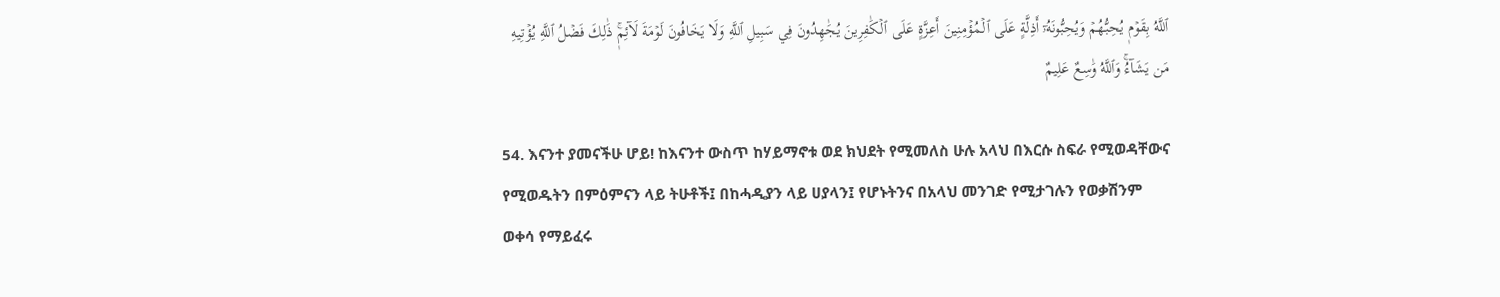ٱللَّهُ بِقَوۡمٖ يُحِبُّهُمۡ وَيُحِبُّونَهُۥٓ أَذِلَّةٍ عَلَى ٱلۡمُؤۡمِنِينَ أَعِزَّةٍ عَلَى ٱلۡكَٰفِرِينَ يُجَٰهِدُونَ فِي سَبِيلِ ٱللَّهِ وَلَا يَخَافُونَ لَوۡمَةَ لَآئِمٖۚ ذَٰلِكَ فَضۡلُ ٱللَّهِ يُؤۡتِيهِ مَن يَشَآءُۚ وَٱللَّهُ وَٰسِعٌ عَلِيمٌ

54. እናንተ ያመናችሁ ሆይ! ከእናንተ ውስጥ ከሃይማኖቱ ወደ ክህደት የሚመለስ ሁሉ አላህ በእርሱ ስፍራ የሚወዳቸውና የሚወዱትን በምዕምናን ላይ ትሁቶች፤ በከሓዲያን ላይ ሀያላን፤ የሆኑትንና በአላህ መንገድ የሚታገሉን የወቃሽንም ወቀሳ የማይፈሩ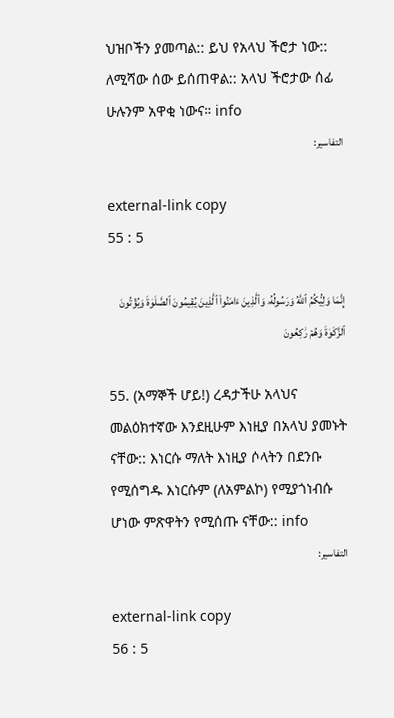ህዝቦችን ያመጣል:: ይህ የአላህ ችሮታ ነው:: ለሚሻው ሰው ይሰጠዋል:: አላህ ችሮታው ሰፊ ሁሉንም አዋቂ ነውና። info
التفاسير:

external-link copy
55 : 5

إِنَّمَا وَلِيُّكُمُ ٱللَّهُ وَرَسُولُهُۥ وَٱلَّذِينَ ءَامَنُواْ ٱلَّذِينَ يُقِيمُونَ ٱلصَّلَوٰةَ وَيُؤۡتُونَ ٱلزَّكَوٰةَ وَهُمۡ رَٰكِعُونَ

55. (አማኞች ሆይ!) ረዳታችሁ አላህና መልዕክተኛው እንደዚሁም እነዚያ በአላህ ያመኑት ናቸው:: እነርሱ ማለት እነዚያ ሶላትን በደንቡ የሚሰግዱ እነርሱም (ለአምልኮ) የሚያጎነብሱ ሆነው ምጽዋትን የሚሰጡ ናቸው:: info
التفاسير:

external-link copy
56 : 5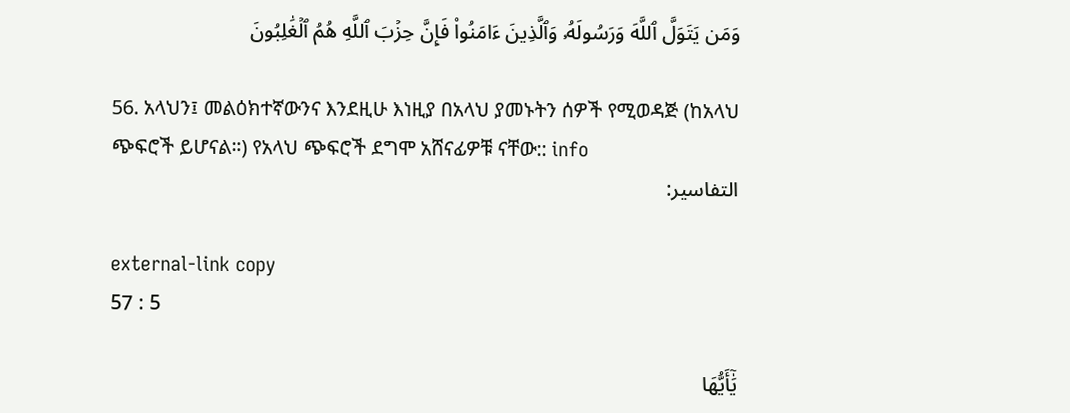وَمَن يَتَوَلَّ ٱللَّهَ وَرَسُولَهُۥ وَٱلَّذِينَ ءَامَنُواْ فَإِنَّ حِزۡبَ ٱللَّهِ هُمُ ٱلۡغَٰلِبُونَ

56. አላህን፤ መልዕክተኛውንና እንደዚሁ እነዚያ በአላህ ያመኑትን ሰዎች የሚወዳጅ (ከአላህ ጭፍሮች ይሆናል።) የአላህ ጭፍሮች ደግሞ አሸናፊዎቹ ናቸው:: info
التفاسير:

external-link copy
57 : 5

يَٰٓأَيُّهَا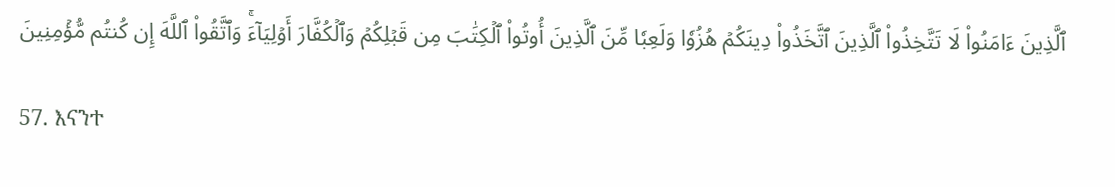ٱلَّذِينَ ءَامَنُواْ لَا تَتَّخِذُواْ ٱلَّذِينَ ٱتَّخَذُواْ دِينَكُمۡ هُزُوٗا وَلَعِبٗا مِّنَ ٱلَّذِينَ أُوتُواْ ٱلۡكِتَٰبَ مِن قَبۡلِكُمۡ وَٱلۡكُفَّارَ أَوۡلِيَآءَۚ وَٱتَّقُواْ ٱللَّهَ إِن كُنتُم مُّؤۡمِنِينَ

57. እናንተ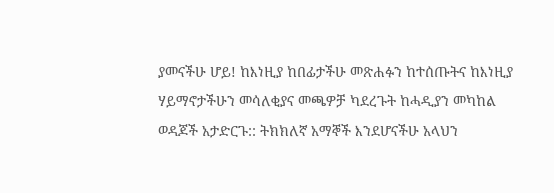ያመናችሁ ሆይ! ከእነዚያ ከበፊታችሁ መጽሐፉን ከተሰጡትና ከእነዚያ ሃይማኖታችሁን መሳለቂያና መጫዎቻ ካደረጉት ከሓዲያን መካከል ወዳጆች አታድርጉ:: ትክክለኛ አማኞች እንደሆናችሁ አላህን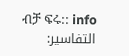ብቻ ፍሩ:: info
التفاسير: